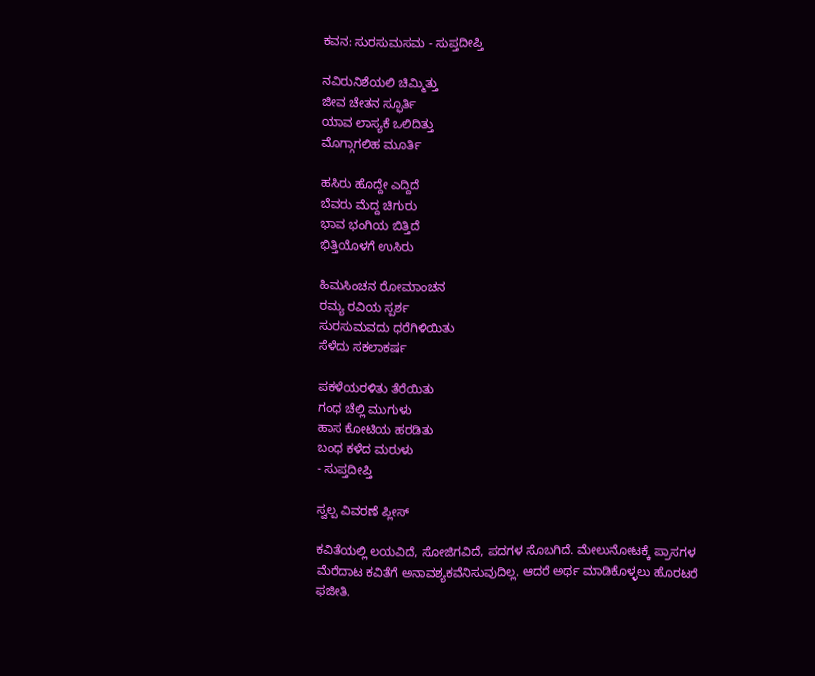ಕವನ: ಸುರಸುಮಸಮ - ಸುಪ್ತದೀಪ್ತಿ

ನವಿರುನಿಶೆಯಲಿ ಚಿಮ್ಮಿತ್ತು
ಜೀವ ಚೇತನ ಸ್ಫೂರ್ತಿ
ಯಾವ ಲಾಸ್ಯಕೆ ಒಲಿದಿತ್ತು
ಮೊಗ್ಗಾಗಲಿಹ ಮೂರ್ತಿ

ಹಸಿರು ಹೊದ್ದೇ ಎದ್ದಿದೆ
ಬೆವರು ಮೆದ್ದ ಚಿಗುರು
ಭಾವ ಭಂಗಿಯ ಬಿತ್ತಿದೆ
ಭಿತ್ತಿಯೊಳಗೆ ಉಸಿರು

ಹಿಮಸಿಂಚನ ರೋಮಾಂಚನ
ರಮ್ಯ ರವಿಯ ಸ್ಪರ್ಶ
ಸುರಸುಮವದು ಧರೆಗಿಳಿಯಿತು
ಸೆಳೆದು ಸಕಲಾಕರ್ಷ

ಪಕಳೆಯರಳಿತು ತೆರೆಯಿತು
ಗಂಧ ಚೆಲ್ಲಿ ಮುಗುಳು
ಹಾಸ ಕೋಟಿಯ ಹರಡಿತು
ಬಂಧ ಕಳೆದ ಮರುಳು
- ಸುಪ್ತದೀಪ್ತಿ

ಸ್ವಲ್ಪ ವಿವರಣೆ ಪ್ಲೀಸ್

ಕವಿತೆಯಲ್ಲಿ ಲಯವಿದೆ, ಸೋಜಿಗವಿದೆ, ಪದಗಳ ಸೊಬಗಿದೆ. ಮೇಲುನೋಟಕ್ಕೆ ಪ್ರಾಸಗಳ ಮೆರೆದಾಟ ಕವಿತೆಗೆ ಅನಾವಶ್ಯಕವೆನಿಸುವುದಿಲ್ಲ. ಆದರೆ ಅರ್ಥ ಮಾಡಿಕೊಳ್ಳಲು ಹೊರಟರೆ ಫಜೀತಿ.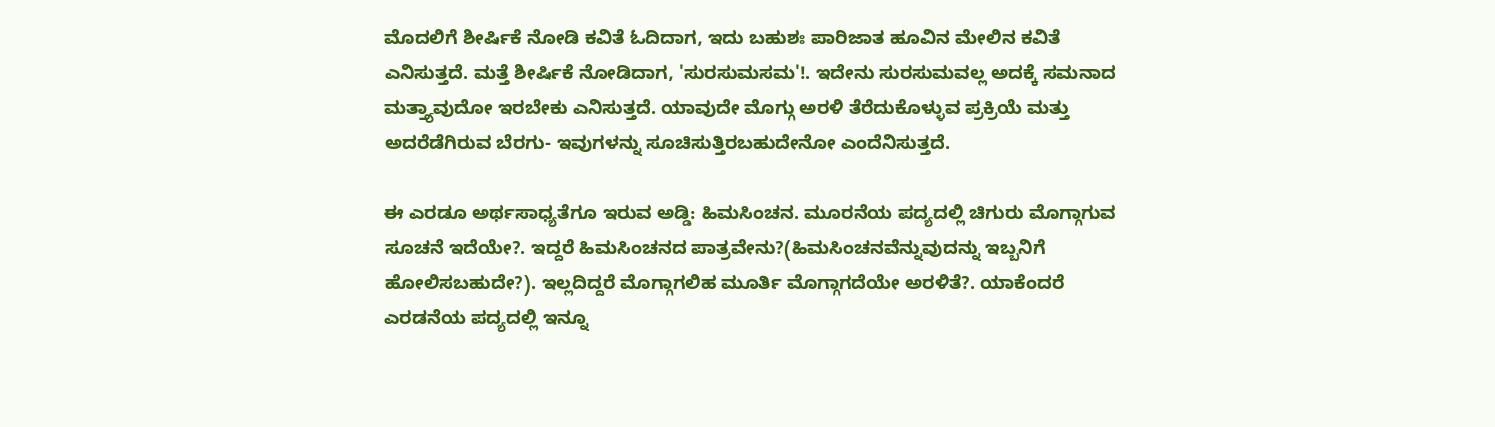ಮೊದಲಿಗೆ ಶೀರ್ಷಿಕೆ ನೋಡಿ ಕವಿತೆ ಓದಿದಾಗ, ಇದು ಬಹುಶಃ ಪಾರಿಜಾತ ಹೂವಿನ ಮೇಲಿನ ಕವಿತೆ ಎನಿಸುತ್ತದೆ. ಮತ್ತೆ ಶೀರ್ಷಿಕೆ ನೋಡಿದಾಗ, 'ಸುರಸುಮಸಮ'!. ಇದೇನು ಸುರಸುಮವಲ್ಲ ಅದಕ್ಕೆ ಸಮನಾದ ಮತ್ತ್ಯಾವುದೋ ಇರಬೇಕು ಎನಿಸುತ್ತದೆ. ಯಾವುದೇ ಮೊಗ್ಗು ಅರಳಿ ತೆರೆದುಕೊಳ್ಳುವ ಪ್ರಕ್ರಿಯೆ ಮತ್ತು ಅದರೆಡೆಗಿರುವ ಬೆರಗು- ಇವುಗಳನ್ನು ಸೂಚಿಸುತ್ತಿರಬಹುದೇನೋ ಎಂದೆನಿಸುತ್ತದೆ.

ಈ ಎರಡೂ ಅರ್ಥಸಾಧ್ಯತೆಗೂ ಇರುವ ಅಡ್ಡಿ: ಹಿಮಸಿಂಚನ. ಮೂರನೆಯ ಪದ್ಯದಲ್ಲಿ ಚಿಗುರು ಮೊಗ್ಗಾಗುವ ಸೂಚನೆ ಇದೆಯೇ?. ಇದ್ದರೆ ಹಿಮಸಿಂಚನದ ಪಾತ್ರವೇನು?(ಹಿಮಸಿಂಚನವೆನ್ನುವುದನ್ನು ಇಬ್ಬನಿಗೆ ಹೋಲಿಸಬಹುದೇ?). ಇಲ್ಲದಿದ್ದರೆ ಮೊಗ್ಗಾಗಲಿಹ ಮೂರ್ತಿ ಮೊಗ್ಗಾಗದೆಯೇ ಅರಳಿತೆ?. ಯಾಕೆಂದರೆ ಎರಡನೆಯ ಪದ್ಯದಲ್ಲಿ ಇನ್ನೂ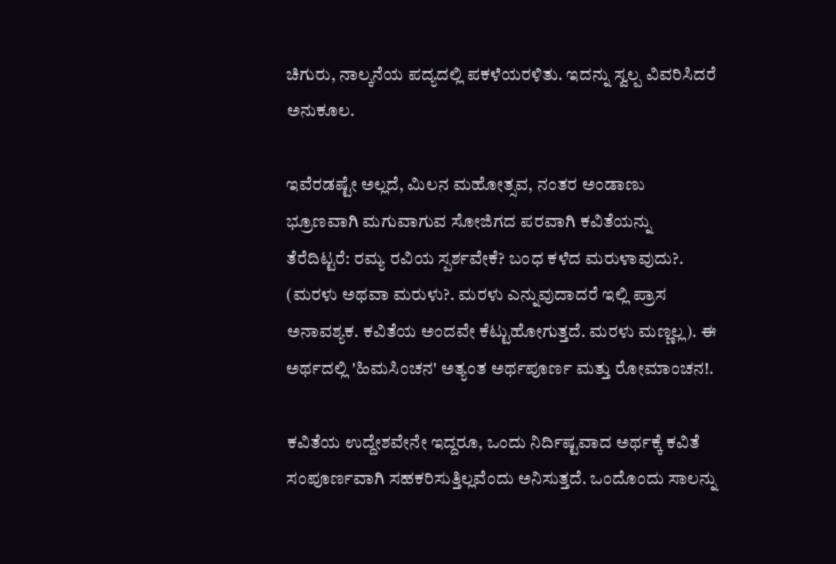ಚಿಗುರು, ನಾಲ್ಕನೆಯ ಪದ್ಯದಲ್ಲಿ ಪಕಳೆಯರಳಿತು. ಇದನ್ನು ಸ್ವಲ್ಪ ವಿವರಿಸಿದರೆ ಅನುಕೂಲ.

ಇವೆರಡಷ್ಟೇ ಅಲ್ಲದೆ, ಮಿಲನ ಮಹೋತ್ಸವ, ನಂತರ ಅಂಡಾಣು ಭ್ರೂಣವಾಗಿ ಮಗುವಾಗುವ ಸೋಜಿಗದ ಪರವಾಗಿ ಕವಿತೆಯನ್ನು ತೆರೆದಿಟ್ಟರೆ: ರಮ್ಯ ರವಿಯ ಸ್ಪರ್ಶವೇಕೆ? ಬಂಧ ಕಳೆದ ಮರುಳಾವುದು?. (ಮರಳು ಅಥವಾ ಮರುಳು?. ಮರಳು ಎನ್ನುವುದಾದರೆ ಇಲ್ಲಿ ಪ್ರಾಸ ಅನಾವಶ್ಯಕ. ಕವಿತೆಯ ಅಂದವೇ ಕೆಟ್ಟುಹೋಗುತ್ತದೆ. ಮರಳು ಮಣ್ಣಲ್ಲ). ಈ ಅರ್ಥದಲ್ಲಿ 'ಹಿಮಸಿಂಚನ' ಅತ್ಯಂತ ಅರ್ಥಪೂರ್ಣ ಮತ್ತು ರೋಮಾಂಚನ!.

ಕವಿತೆಯ ಉದ್ದೇಶವೇನೇ ಇದ್ದರೂ, ಒಂದು ನಿರ್ದಿಷ್ಟವಾದ ಅರ್ಥಕ್ಕೆ ಕವಿತೆ ಸಂಪೂರ್ಣವಾಗಿ ಸಹಕರಿಸುತ್ತಿಲ್ಲವೆಂದು ಅನಿಸುತ್ತದೆ. ಒಂದೊಂದು ಸಾಲನ್ನು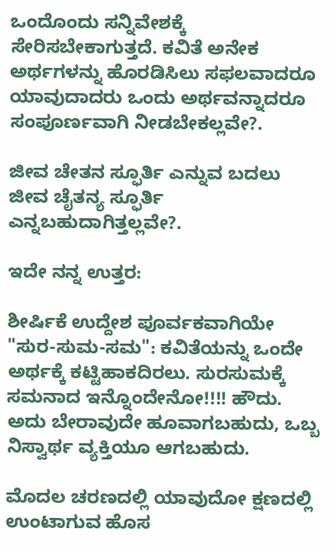ಒಂದೊಂದು ಸನ್ನಿವೇಶಕ್ಕೆ ಸೇರಿಸಬೇಕಾಗುತ್ತದೆ. ಕವಿತೆ ಅನೇಕ ಅರ್ಥಗಳನ್ನು ಹೊರಡಿಸಿಲು ಸಫಲವಾದರೂ ಯಾವುದಾದರು ಒಂದು ಅರ್ಥವನ್ನಾದರೂ ಸಂಪೂರ್ಣವಾಗಿ ನೀಡಬೇಕಲ್ಲವೇ?.

ಜೀವ ಚೇತನ ಸ್ಫೂರ್ತಿ ಎನ್ನುವ ಬದಲು ಜೀವ ಚೈತನ್ಯ ಸ್ಫೂರ್ತಿ ಎನ್ನಬಹುದಾಗಿತ್ತಲ್ಲವೇ?.

ಇದೇ ನನ್ನ ಉತ್ತರ:

ಶೀರ್ಷಿಕೆ ಉದ್ದೇಶ ಪೂರ್ವಕವಾಗಿಯೇ "ಸುರ-ಸುಮ-ಸಮ": ಕವಿತೆಯನ್ನು ಒಂದೇ ಅರ್ಥಕ್ಕೆ ಕಟ್ಟಿಹಾಕದಿರಲು. ಸುರಸುಮಕ್ಕೆ ಸಮನಾದ ಇನ್ನೊಂದೇನೋ!!!! ಹೌದು. ಅದು ಬೇರಾವುದೇ ಹೂವಾಗಬಹುದು, ಒಬ್ಬ ನಿಸ್ವಾರ್ಥ ವ್ಯಕ್ತಿಯೂ ಆಗಬಹುದು.

ಮೊದಲ ಚರಣದಲ್ಲಿ ಯಾವುದೋ ಕ್ಷಣದಲ್ಲಿ ಉಂಟಾಗುವ ಹೊಸ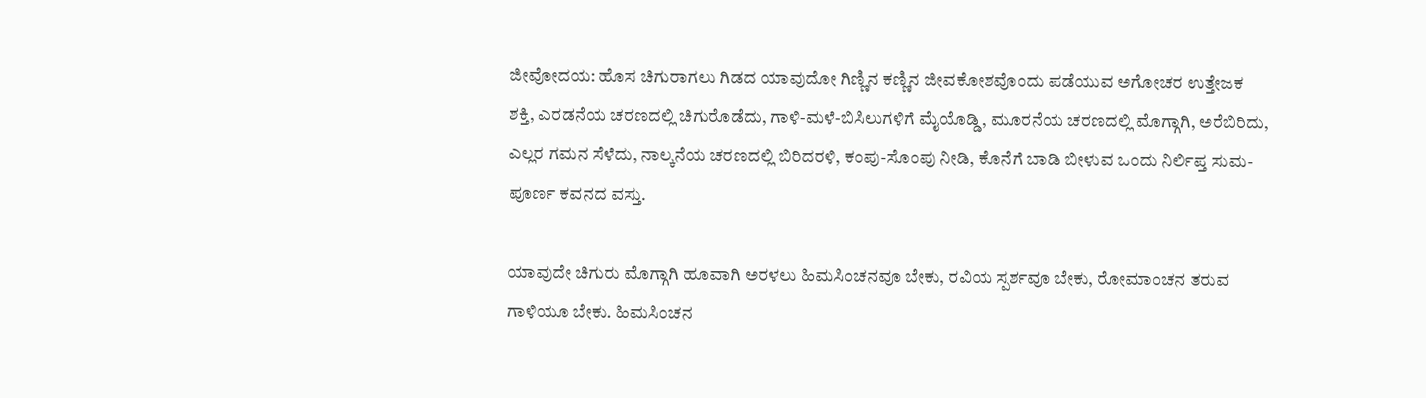ಜೀವೋದಯ: ಹೊಸ ಚಿಗುರಾಗಲು ಗಿಡದ ಯಾವುದೋ ಗಿಣ್ಣಿನ ಕಣ್ಣಿನ ಜೀವಕೋಶವೊಂದು ಪಡೆಯುವ ಅಗೋಚರ ಉತ್ತೇಜಕ ಶಕ್ತಿ, ಎರಡನೆಯ ಚರಣದಲ್ಲಿ ಚಿಗುರೊಡೆದು, ಗಾಳಿ-ಮಳೆ-ಬಿಸಿಲುಗಳಿಗೆ ಮೈಯೊಡ್ಡಿ, ಮೂರನೆಯ ಚರಣದಲ್ಲಿ ಮೊಗ್ಗಾಗಿ, ಅರೆಬಿರಿದು, ಎಲ್ಲರ ಗಮನ ಸೆಳೆದು, ನಾಲ್ಕನೆಯ ಚರಣದಲ್ಲಿ ಬಿರಿದರಳಿ, ಕಂಪು-ಸೊಂಪು ನೀಡಿ, ಕೊನೆಗೆ ಬಾಡಿ ಬೀಳುವ ಒಂದು ನಿರ್ಲಿಪ್ತ ಸುಮ- ಪೂರ್ಣ ಕವನದ ವಸ್ತು.

ಯಾವುದೇ ಚಿಗುರು ಮೊಗ್ಗಾಗಿ ಹೂವಾಗಿ ಅರಳಲು ಹಿಮಸಿಂಚನವೂ ಬೇಕು, ರವಿಯ ಸ್ಪರ್ಶವೂ ಬೇಕು, ರೋಮಾಂಚನ ತರುವ ಗಾಳಿಯೂ ಬೇಕು. ಹಿಮಸಿಂಚನ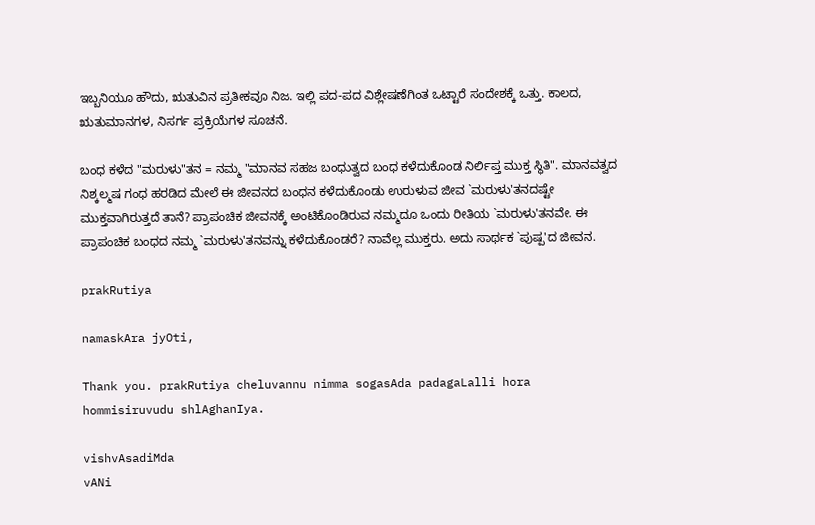ಇಬ್ಬನಿಯೂ ಹೌದು, ಋತುವಿನ ಪ್ರತೀಕವೂ ನಿಜ. ಇಲ್ಲಿ ಪದ-ಪದ ವಿಶ್ಲೇಷಣೆಗಿಂತ ಒಟ್ಟಾರೆ ಸಂದೇಶಕ್ಕೆ ಒತ್ತು. ಕಾಲದ, ಋತುಮಾನಗಳ, ನಿಸರ್ಗ ಪ್ರಕ್ರಿಯೆಗಳ ಸೂಚನೆ.

ಬಂಧ ಕಳೆದ "ಮರುಳು"ತನ = ನಮ್ಮ "ಮಾನವ ಸಹಜ ಬಂಧುತ್ವದ ಬಂಧ ಕಳೆದುಕೊಂಡ ನಿರ್ಲಿಪ್ತ ಮುಕ್ತ ಸ್ಥಿತಿ". ಮಾನವತ್ವದ ನಿಶ್ಕಲ್ಮಷ ಗಂಧ ಹರಡಿದ ಮೇಲೆ ಈ ಜೀವನದ ಬಂಧನ ಕಳೆದುಕೊಂಡು ಉರುಳುವ ಜೀವ `ಮರುಳು'ತನದಷ್ಟೇ ಮುಕ್ತವಾಗಿರುತ್ತದೆ ತಾನೆ? ಪ್ರಾಪಂಚಿಕ ಜೀವನಕ್ಕೆ ಅಂಟಿಕೊಂಡಿರುವ ನಮ್ಮದೂ ಒಂದು ರೀತಿಯ `ಮರುಳು'ತನವೇ. ಈ ಪ್ರಾಪಂಚಿಕ ಬಂಧದ ನಮ್ಮ `ಮರುಳು'ತನವನ್ನು ಕಳೆದುಕೊಂಡರೆ? ನಾವೆಲ್ಲ ಮುಕ್ತರು. ಅದು ಸಾರ್ಥಕ `ಪುಷ್ಪ'ದ ಜೀವನ.

prakRutiya

namaskAra jyOti,

Thank you. prakRutiya cheluvannu nimma sogasAda padagaLalli hora hommisiruvudu shlAghanIya.

vishvAsadiMda
vANi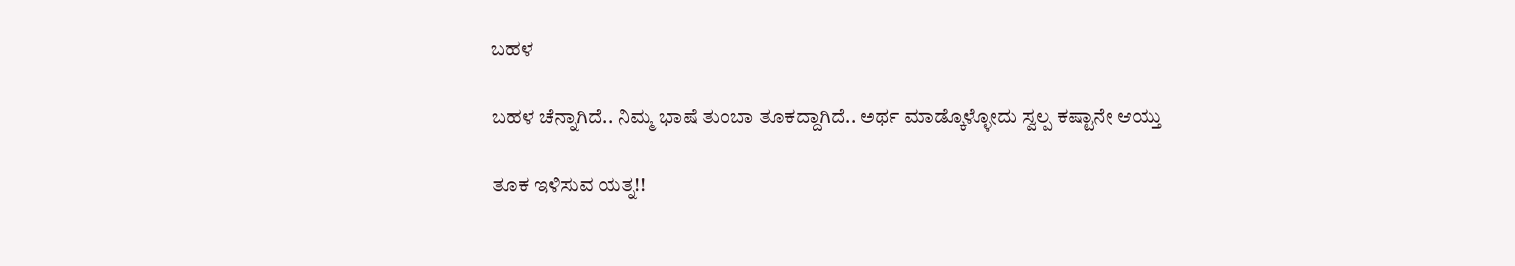ಬಹಳ

ಬಹಳ ಚೆನ್ನಾಗಿದೆ.. ನಿಮ್ಮ ಭಾಷೆ ತುಂಬಾ ತೂಕದ್ದಾಗಿದೆ.. ಅರ್ಥ ಮಾಡ್ಕೊಳ್ಳೋದು ಸ್ವಲ್ಪ ಕಷ್ಟಾನೇ ಆಯ್ತು

ತೂಕ ಇಳಿಸುವ ಯತ್ನ!!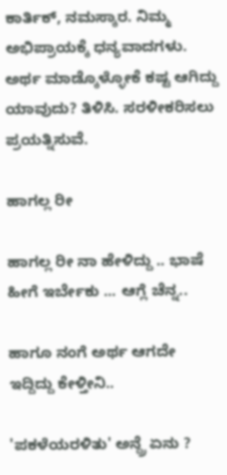ಕಾರ್ತಿಕ್, ನಮಸ್ಕಾರ. ನಿಮ್ಮ ಅಭಿಪ್ರಾಯಕ್ಕೆ ಧನ್ಯವಾದಗಳು. ಅರ್ಥ ಮಾಡ್ಕೊಳ್ಳೋಕೆ ಕಷ್ಟ ಆಗಿದ್ದು ಯಾವುದು? ತಿಳಿಸಿ. ಸರಳೀಕರಿಸಲು ಪ್ರಯತ್ನಿಸುವೆ.

ಹಾಗಲ್ಲ ರೀ

ಹಾಗಲ್ಲ ರೀ ನಾ ಹೇಳಿದ್ದು .. ಭಾಷೆ ಹೀಗೆ ಇರ್ಬೇಕು ... ಆಗ್ಲೆ ಚೆನ್ನ..

ಹಾಗೂ ನಂಗೆ ಅರ್ಥ ಆಗದೇ ಇದ್ದಿದ್ದು ಕೇಳ್ತೀನಿ..

'ಪಕಳೆಯರಳಿತು' ಅನ್ದ್ರೆ ಏನು ?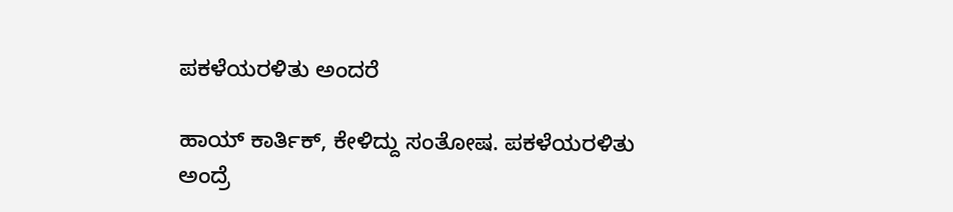ಪಕಳೆಯರಳಿತು ಅಂದರೆ

ಹಾಯ್ ಕಾರ್ತಿಕ್, ಕೇಳಿದ್ದು ಸಂತೋಷ. ಪಕಳೆಯರಳಿತು ಅಂದ್ರೆ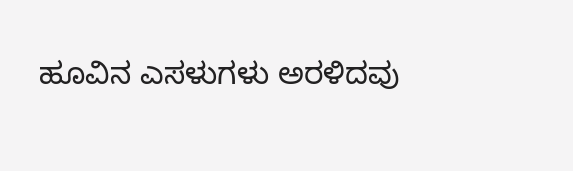ಹೂವಿನ ಎಸಳುಗಳು ಅರಳಿದವು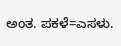ಅಂತ. ಪಕಳೆ=ಎಸಳು.